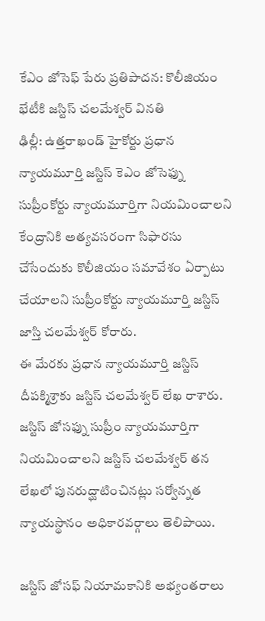కేఎం జోసెఫ్ పేరు ప్రతిపాదన: కొలీజియం భేటీకి జస్టిస్ చలమేశ్వర్ వినతి
ఢిల్లీ: ఉత్తరాఖండ్ హైకోర్టు ప్రధాన న్యాయమూర్తి జస్టిస్ కెఎం జోసెఫ్ను సుప్రీంకోర్టు న్యాయమూర్తిగా నియమించాలని కేంద్రానికి అత్యవసరంగా సిఫారసు చేసేందుకు కొలీజియం సమావేశం ఏర్పాటు చేయాలని సుప్రీంకోర్టు న్యాయమూర్తి జస్టిస్ జాస్తి చలమేశ్వర్ కోరారు.
ఈ మేరకు ప్రధాన న్యాయమూర్తి జస్టిస్ దీపక్మిశ్రాకు జస్టిస్ చలమేశ్వర్ లేఖ రాశారు.
జస్టిస్ జోసఫ్ను సుప్రీం న్యాయమూర్తిగా నియమించాలని జస్టిస్ చలమేశ్వర్ తన లేఖలో పునరుద్ఘాటించినట్లు సర్వోన్నత న్యాయస్థానం అధికారవర్గాలు తెలిపాయి.

జస్టిస్ జోసఫ్ నియామకానికి అభ్యంతరాలు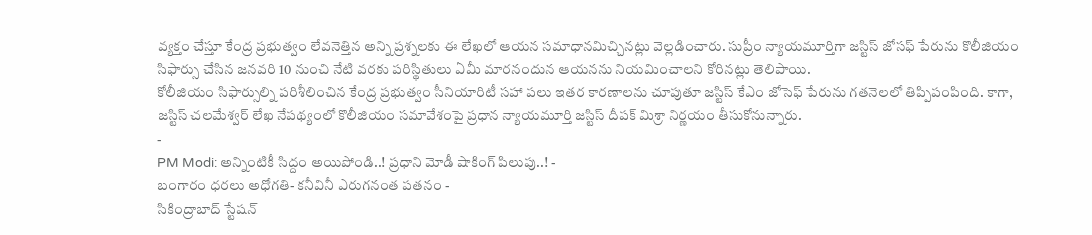వ్యక్తం చేస్తూ కేంద్ర ప్రభుత్వం లేవనెత్తిన అన్ని ప్రశ్నలకు ఈ లేఖలో ఆయన సమాధానమిచ్చినట్లు వెల్లడించారు. సుప్రీం న్యాయమూర్తిగా జస్టిస్ జోసఫ్ పేరును కొలీజియం సిఫార్సు చేసిన జనవరి 10 నుంచి నేటి వరకు పరిస్థితులు ఏమీ మారనందున ఆయనను నియమించాలని కోరినట్లు తెలిపాయి.
కోలీజియం సిఫార్సుల్ని పరిశీలించిన కేంద్ర ప్రభుత్వం సీనియారిటీ సహా పలు ఇతర కారణాలను చూపుతూ జస్టిస్ కేఎం జోసెఫ్ పేరును గతనెలలో తిప్పిపంపింది. కాగా, జస్టిస్ చలమేశ్వర్ లేఖ నేపథ్యంలో కొలీజియం సమావేశంపై ప్రధాన న్యాయమూర్తి జస్టిస్ దీపక్ మిశ్రా నిర్ణయం తీసుకోనున్నారు.
-
PM Modi: అన్నింటికీ సిద్దం అయిపోండి..! ప్రధాని మోడీ షాకింగ్ పిలుపు..! -
బంగారం ధరలు అధోగతి- కనీవినీ ఎరుగనంత పతనం -
సికింద్రాబాద్ స్టేషన్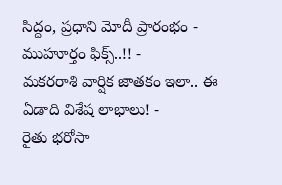సిద్దం, ప్రధాని మోదీ ప్రారంభం - ముహూర్తం ఫిక్స్..!! -
మకరరాశి వార్షిక జాతకం ఇలా.. ఈ ఏడాది విశేష లాభాలు! -
రైతు భరోసా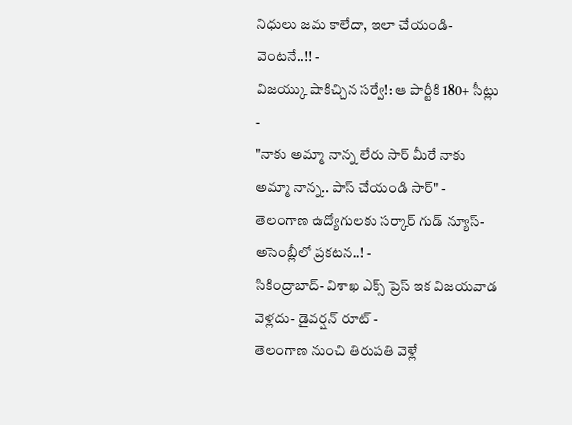నిధులు జమ కాలేదా, ఇలా చేయండి- వెంటనే..!! -
విజయ్కు షాకిచ్చిన సర్వే!: ఆ పార్టీకి 180+ సీట్లు -
"నాకు అమ్మా నాన్న లేరు సార్ మీరే నాకు అమ్మా నాన్న.. పాస్ చేయండి సార్" -
తెలంగాణ ఉద్యోగులకు సర్కార్ గుడ్ న్యూస్-అసెంబ్లీలో ప్రకటన..! -
సికింద్రాబాద్- విశాఖ ఎక్స్ ప్రెస్ ఇక విజయవాడ వెళ్లదు- డైవర్షన్ రూట్ -
తెలంగాణ నుంచి తిరుపతి వెళ్లే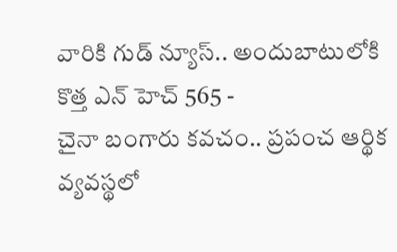వారికి గుడ్ న్యూస్.. అందుబాటులోకి కొత్త ఎన్ హెచ్ 565 -
చైనా బంగారు కవచం.. ప్రపంచ ఆర్థిక వ్యవస్థలో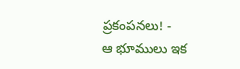ప్రకంపనలు! -
ఆ భూములు ఇక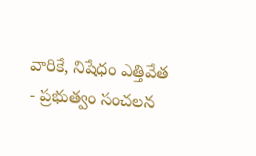వారికే, నిషేధం ఎత్తివేత - ప్రభుత్వం సంచలన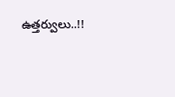ఉత్తర్వులు..!!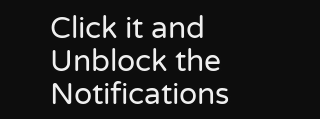Click it and Unblock the Notifications